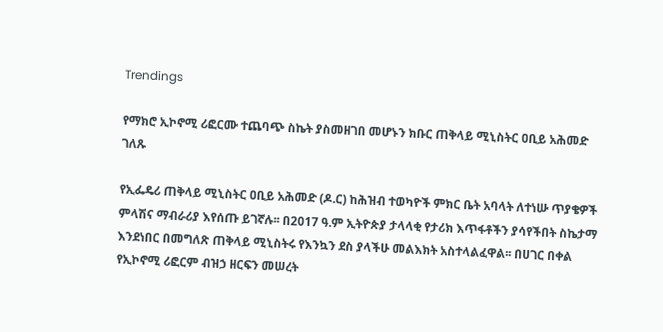Trendings

የማክሮ ኢኮኖሚ ሪፎርሙ ተጨባጭ ስኬት ያስመዘገበ መሆኑን ክቡር ጠቅላይ ሚኒስትር ዐቢይ አሕመድ ገለጹ

የኢፌዴሪ ጠቅላይ ሚኒስትር ዐቢይ አሕመድ (ዶ.ር) ከሕዝብ ተወካዮች ምክር ቤት አባላት ለተነሡ ጥያቄዎች ምላሽና ማብራሪያ እየሰጡ ይገኛሉ፡፡ በ2017 ዓ.ም ኢትዮጵያ ታላላቂ የታሪክ እጥፋቶችን ያሳየችበት ስኬታማ እንደነበር በመግለጽ ጠቅላይ ሚኒስትሩ የእንኳን ደስ ያላችሁ መልእክት አስተላልፈዋል፡፡ በሀገር በቀል የኢኮኖሚ ሪፎርም ብዝኃ ዘርፍን መሠረት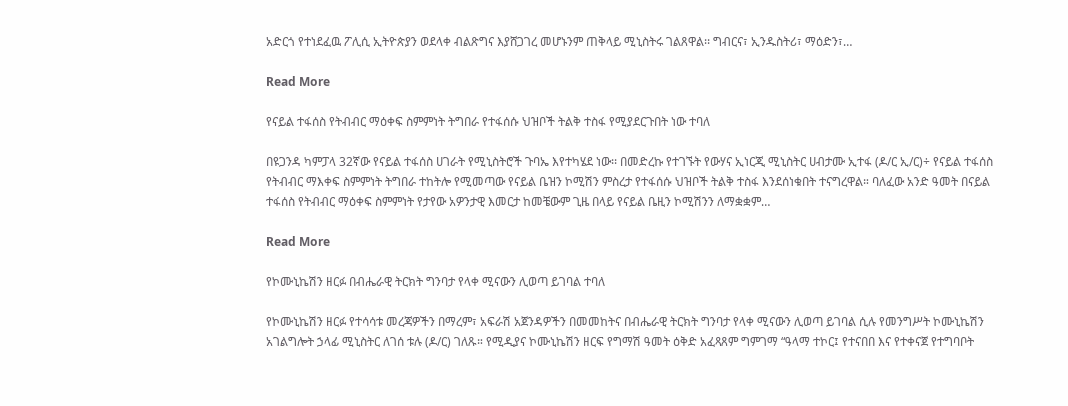አድርጎ የተነደፈዉ ፖሊሲ ኢትዮጵያን ወደላቀ ብልጽግና እያሸጋገረ መሆኑንም ጠቅላይ ሚኒስትሩ ገልጸዋል፡፡ ግብርና፣ ኢንዱስትሪ፣ ማዕድን፣…

Read More

የናይል ተፋሰስ የትብብር ማዕቀፍ ስምምነት ትግበራ የተፋሰሱ ህዝቦች ትልቅ ተስፋ የሚያደርጉበት ነው ተባለ

በዩጋንዳ ካምፓላ 32ኛው የናይል ተፋሰስ ሀገራት የሚኒስትሮች ጉባኤ እየተካሄደ ነው፡፡ በመድረኩ የተገኙት የውሃና ኢነርጂ ሚኒስትር ሀብታሙ ኢተፋ (ዶ/ር ኢ/ር)÷ የናይል ተፋሰስ የትብብር ማእቀፍ ስምምነት ትግበራ ተከትሎ የሚመጣው የናይል ቤዝን ኮሚሽን ምስረታ የተፋሰሱ ህዝቦች ትልቅ ተስፋ እንደሰነቁበት ተናግረዋል። ባለፈው አንድ ዓመት በናይል ተፋሰስ የትብብር ማዕቀፍ ስምምነት የታየው አዎንታዊ እመርታ ከመቼውም ጊዜ በላይ የናይል ቤዚን ኮሚሽንን ለማቋቋም…

Read More

የኮሙኒኬሽን ዘርፉ በብሔራዊ ትርክት ግንባታ የላቀ ሚናውን ሊወጣ ይገባል ተባለ

የኮሙኒኬሽን ዘርፉ የተሳሳቱ መረጃዎችን በማረም፣ አፍራሽ አጀንዳዎችን በመመከትና በብሔራዊ ትርክት ግንባታ የላቀ ሚናውን ሊወጣ ይገባል ሲሉ የመንግሥት ኮሙኒኬሽን አገልግሎት ኃላፊ ሚኒስትር ለገሰ ቱሉ (ዶ/ር) ገለጹ። የሚዲያና ኮሙኒኬሽን ዘርፍ የግማሽ ዓመት ዕቅድ አፈጻጸም ግምገማ “ዓላማ ተኮር፤ የተናበበ እና የተቀናጀ የተግባቦት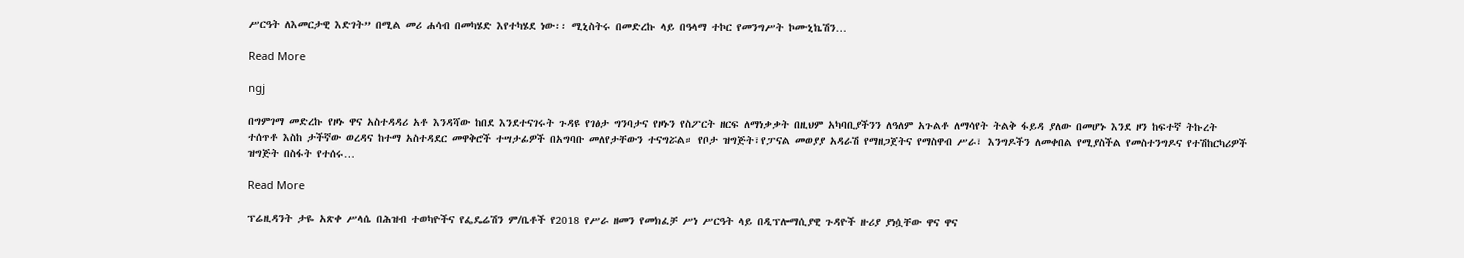ሥርዓት ለእመርታዊ እድገት” በሚል መሪ ሐሳብ በመካሄድ እየተካሄደ ነው፡፡ ሚኒስትሩ በመድረኩ ላይ በዓላማ ተኮር የመንግሥት ኮሙኒኬሽን…

Read More

ngj

በግምገማ መድረኩ የዞኑ ዋና አስተዳዳሪ አቶ እንዳሻው ከበደ እንደተናገሩት ጉዳዩ የገፅታ ግንባታና የዞኑን የስፖርት ዘርፍ ለማነቃቃት በዚህም አካባቢያችንን ለዓለም አጉልቶ ለማሳየት ትልቅ ፋይዳ ያለው በመሆኑ እንደ ዞን ከፍተኛ ትኩረት ተሰጥቶ እስከ ታችኛው ወረዳና ከተማ አስተዳደር መዋቅሮች ተሣታፊዎች በአግባቡ መለየታቸውን ተናግሯል። የቦታ ዝግጅት፣የፓናል መወያያ አዳራሽ የማዘጋጀትና የማስዋብ ሥራ፣ እንግዶችን ለመቀበል የሚያስችል የመስተንግዶና የተሽከርካሪዎች ዝግጅት በስፋት የተሰሩ…

Read More

ፕሬዚዳንት ታዬ አጽቀ ሥላሴ በሕዝብ ተወካዮችና የፌዴሬሽን ም/ቤቶች የ2018 የሥራ ዘመን የመክፈቻ ሥነ ሥርዓት ላይ በዲፕሎማሲያዊ ጉዳዮች ዙሪያ ያነሷቸው ዋና ዋና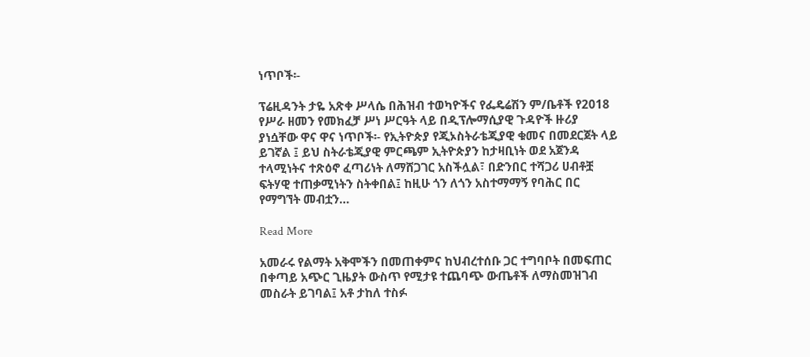ነጥቦች፡-

ፕሬዚዳንት ታዬ አጽቀ ሥላሴ በሕዝብ ተወካዮችና የፌዴሬሽን ም/ቤቶች የ2018 የሥራ ዘመን የመክፈቻ ሥነ ሥርዓት ላይ በዲፕሎማሲያዊ ጉዳዮች ዙሪያ ያነሷቸው ዋና ዋና ነጥቦች፡- የኢትዮጵያ የጂኦስትራቴጂያዊ ቁመና በመደርጀት ላይ ይገኛል ፤ ይህ ስትራቴጂያዊ ምርጫም ኢትዮጵያን ከታዛቢነት ወደ አጀንዳ ተላሚነትና ተጽዕኖ ፈጣሪነት ለማሸጋገር አስችሏል፣ በድንበር ተሻጋሪ ሀብቶቿ ፍትሃዊ ተጠቃሚነትን ስትቀበል፤ ከዚሁ ጎን ለጎን አስተማማኝ የባሕር በር የማግኘት መብቷን…

Read More

አመራሩ የልማት አቅሞችን በመጠቀምና ከህብረተሰቡ ጋር ተግባቦት በመፍጠር በቀጣይ አጭር ጊዜያት ውስጥ የሚታዩ ተጨባጭ ውጤቶች ለማስመዝገብ መስራት ይገባል፤ አቶ ታከለ ተስፉ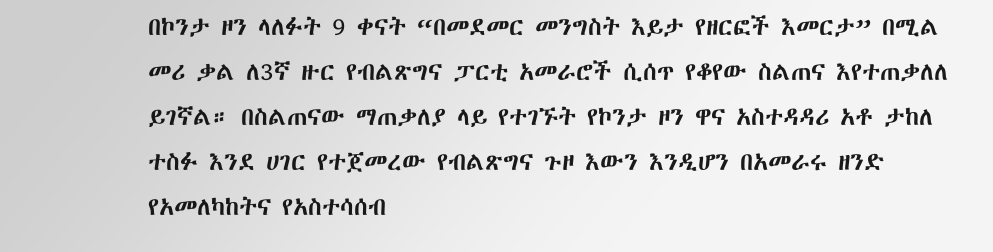በኮንታ ዞን ላለፉት 9 ቀናት “በመደመር መንግስት እይታ የዘርፎች እመርታ” በሚል መሪ ቃል ለ3ኛ ዙር የብልጽግና ፓርቲ አመራሮች ሲሰጥ የቆየው ስልጠና እየተጠቃለለ ይገኛል። በስልጠናው ማጠቃለያ ላይ የተገኙት የኮንታ ዞን ዋና አስተዳዳሪ አቶ ታከለ ተስፉ እንደ ሀገር የተጀመረው የብልጽግና ጉዞ እውን እንዲሆን በአመራሩ ዘንድ የአመለካከትና የአስተሳሰብ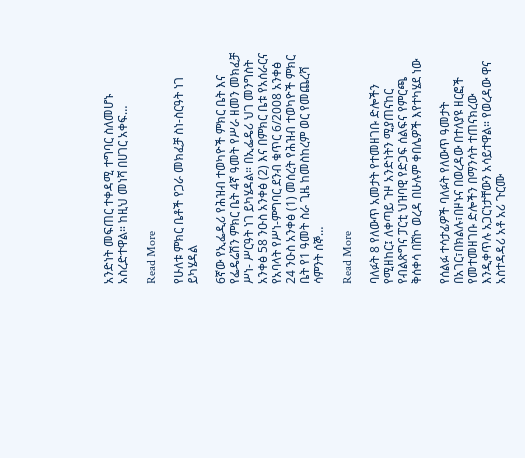አንድነት መፍጠር ተቀዳሚ ተግባር ስለመሆኑ አስረድተዋል። ከዚህ መነሻ በሀገር አቀፍ…

Read More

የሁለቱ ምክር ቤቶች የጋራ መክፈቻ ስነ-ስርዓት ነገ ይካሄዳል

6ኛው የኢፌዲሪ የሕዝብ ተወካዮች ምክር ቤት እና የፌዴሬሽን ምክር ቤት 4ኛ ዓመት የሥራ ዘመን መክፈቻ ሥነ- ሥርዓት ነገ ይካሄዳል። በኢፌዴሪ ህገ መንግስት አንቀፅ 58 ንዑስ አንቀፅ (2) እና በምክር ቤቱ የአሰራርና የአባላት የሥነ-ምግባር ደንብ ቁጥር 6/2008 አንቀፅ 24 ንዑስ አንቀፅ (1) መሰረት የሕዝብ ተወካዮች ምክር ቤት የ1 ዓመት ስራ ጊዜ ከመስከረም ወር የመጨረሻ ሳምንት ሰኞ…

Read More

ባለፉት 8 የለውጥ አመታት የተመዘገቡ ድሎችን የሚዘከር፤ ለቀጣይ ጉዞ አንድነትን ሚያጠናከር የብልጽግና ፓርቲ ህዝባዊ የድጋፍ ሰልፍና የምርጫ ቅሰቀሳ በሸኮ ወረዳ በሁሉም ቀበሌዎች እየተካሄደ ነው

የሰልፉ ተሳታፊዎች ባለፉት የለውጥ ዓመታት በአገር፣በክልሉ፣በዞኑና በወረዳው በተለያዩ ዘርፎች የመተመዘገቡ ድሎችን በማንሳት ተጠናክረው እንዲቀጥሉ አጋርነታቸውን አሳይተዋል። የወረዳው ዋና አስተዳዳሪ አቶ አሪ ጉርሙ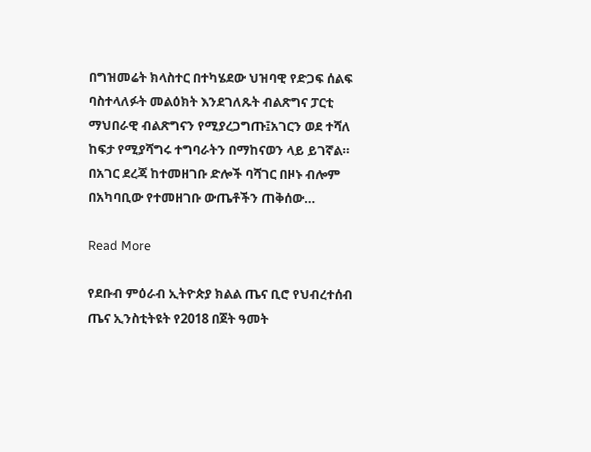በግዝመሬት ክላስተር በተካሄደው ህዝባዊ የድጋፍ ሰልፍ ባስተላለፉት መልዕክት እንደገለጹት ብልጽግና ፓርቲ ማህበራዊ ብልጽግናን የሚያረጋግጡ፤አገርን ወደ ተሻለ ከፍታ የሚያሻግሩ ተግባራትን በማከናወን ላይ ይገኛል። በአገር ደረጃ ከተመዘገቡ ድሎች ባሻገር በዞኑ ብሎም በአካባቢው የተመዘገቡ ውጤቶችን ጠቅሰው…

Read More

የደቡብ ምዕራብ ኢትዮጵያ ክልል ጤና ቢሮ የህብረተሰብ ጤና ኢንስቲትዩት የ2018 በጀት ዓመት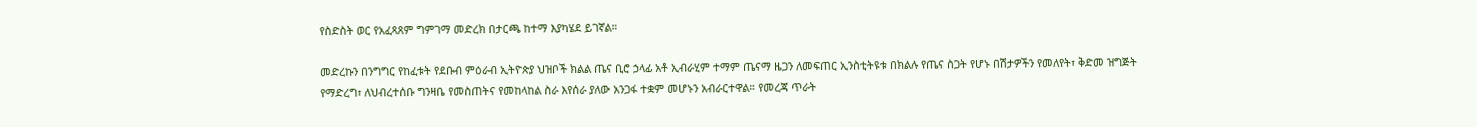የስድስት ወር የአፈጻጸም ግምገማ መድረክ በታርጫ ከተማ እያካሄደ ይገኛል።

መድረኩን በንግግር የከፈቱት የደቡብ ምዕራብ ኢትዮጵያ ህዝቦች ክልል ጤና ቢሮ ኃላፊ አቶ ኢብራሂም ተማም ጤናማ ዜጋን ለመፍጠር ኢንስቲትዩቱ በክልሉ የጤና ስጋት የሆኑ በሽታዎችን የመለየት፣ ቅድመ ዝግጅት የማድረግ፣ ለህብረተሰቡ ግንዛቤ የመስጠትና የመከላከል ስራ እየሰራ ያለው አንጋፋ ተቋም መሆኑን አብራርተዋል። የመረጃ ጥራት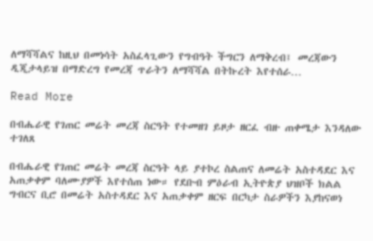ለማሻሻልና ከዚህ በመነሳት አስፈላጊውን የግብዓት ችግርን ለማቅረብ፤ መረጃውን ዲጂታላይዝ በማድረግ የመረጃ ጥራትን ለማሻሻል በትኩረት እየተሰራ…

Read More

በብሔራዊ የገጠር መሬት መረጃ ስርዓት የተመዘገ ይዞታ ዘርፈ ብዙ ጠቀሜታ እንዳለው ተገለጸ

በብሔራዊ የገጠር መሬት መረጃ ስርዓት ላይ ያተኮረ ስልጠና ለመሬት አስተዳደር እና አጠቃቀም ባለሙያዎች እየተሰጠ ነው። የደቡብ ምዕራብ ኢትዮጵያ ህዝቦች ክልል ግብርና ቢሮ በመሬት አስተዳደር እና አጠቃቀም ዘርፍ በርካታ ስራዎችን እያከናወነ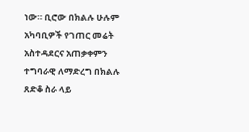ነው። ቢሮው በክልሉ ሁሉም አካባቢዎች የገጠር መሬት አስተዳደርና አጠቃቀምን ተግባራዊ ለማድረግ በክልሉ ጸድቆ ስራ ላይ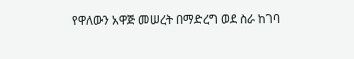የዋለውን አዋጅ መሠረት በማድረግ ወደ ስራ ከገባ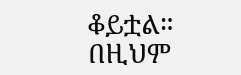ቆይቷል። በዚህም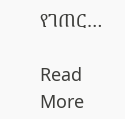የገጠር…

Read More